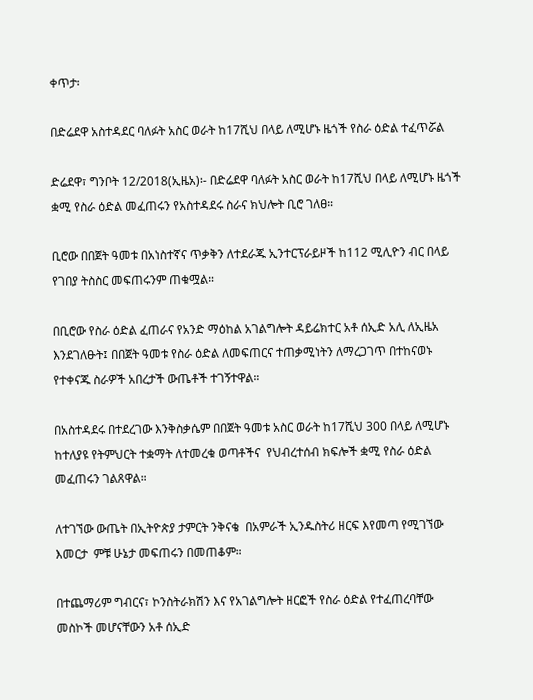ቀጥታ፡

በድሬደዋ አስተዳደር ባለፉት አስር ወራት ከ17ሺህ በላይ ለሚሆኑ ዜጎች የስራ ዕድል ተፈጥሯል

ድሬደዋ፣ ግንቦት 12/2018(ኢዜአ)፡- በድሬደዋ ባለፉት አስር ወራት ከ17ሺህ በላይ ለሚሆኑ ዜጎች ቋሚ የስራ ዕድል መፈጠሩን የአስተዳደሩ ስራና ክህሎት ቢሮ ገለፀ።

ቢሮው በበጀት ዓመቱ በአነስተኛና ጥቃቅን ለተደራጁ ኢንተርፕራይዞች ከ112 ሚሊዮን ብር በላይ የገበያ ትስስር መፍጠሩንም ጠቁሟል።

በቢሮው የስራ ዕድል ፈጠራና የአንድ ማዕከል አገልግሎት ዳይሬክተር አቶ ሰኢድ አሊ ለኢዜአ እንደገለፁት፤ በበጀት ዓመቱ የስራ ዕድል ለመፍጠርና ተጠቃሚነትን ለማረጋገጥ በተከናወኑ የተቀናጁ ስራዎች አበረታች ውጤቶች ተገኝተዋል።

በአስተዳደሩ በተደረገው እንቅስቃሴም በበጀት ዓመቱ አስር ወራት ከ17ሺህ 300 በላይ ለሚሆኑ ከተለያዩ የትምህርት ተቋማት ለተመረቁ ወጣቶችና  የህብረተሰብ ክፍሎች ቋሚ የስራ ዕድል መፈጠሩን ገልጸዋል።

ለተገኘው ውጤት በኢትዮጵያ ታምርት ንቅናቄ  በአምራች ኢንዱስትሪ ዘርፍ እየመጣ የሚገኘው እመርታ  ምቹ ሁኔታ መፍጠሩን በመጠቆም።

በተጨማሪም ግብርና፣ ኮንስትራክሽን እና የአገልግሎት ዘርፎች የስራ ዕድል የተፈጠረባቸው መስኮች መሆናቸውን አቶ ሰኢድ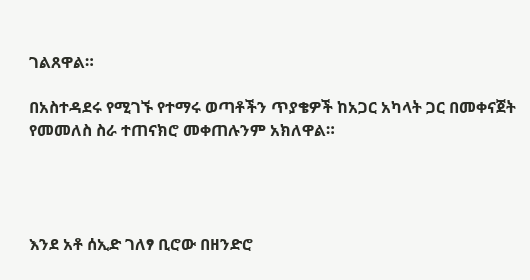ገልጸዋል።

በአስተዳደሩ የሚገኙ የተማሩ ወጣቶችን ጥያቄዎች ከአጋር አካላት ጋር በመቀናጀት የመመለስ ስራ ተጠናክሮ መቀጠሉንም አክለዋል።




እንደ አቶ ሰኢድ ገለፃ ቢሮው በዘንድሮ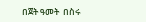በጀት ዓመት  በስሩ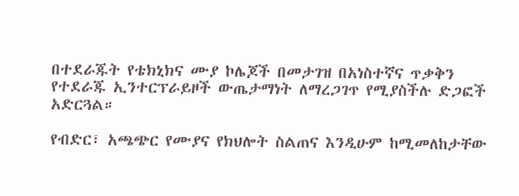በተደራጁት የቴክኒክና ሙያ ኮሌጆች በመታገዝ በአነስተኛና ጥቃቅን የተደራጁ ኢንተርፕራይዞች ውጤታማነት ለማረጋገጥ የሚያስችሉ ድጋፎች አድርጓል።

የብድር፣ አጫጭር የሙያና የክህሎት ስልጠና እንዲሁም ከሚመለከታቸው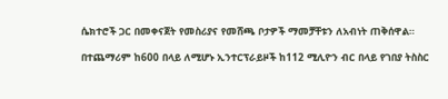ሴክተሮች ጋር በመቀናጀት የመስሪያና የመሸጫ ቦታዎች ማመቻቸቱን ለአብነት ጠቅሰዋል።

በተጨማሪም ከ600 በላይ ለሚሆኑ ኢንተርፕራይዞች ከ112 ሚሊዮን ብር በላይ የገበያ ትስስር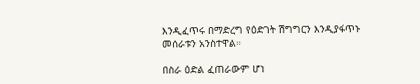እንዲፈጥሩ በማድረግ የዕድገት ሽግግርን እንዲያፋጥኑ መሰራቱን አንስተዋል።

በስራ ዕድል ፈጠራውም ሆነ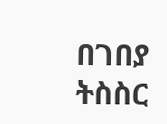በገበያ ትስስር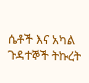ሴቶች እና አካል ጉዳተኞች ትኩረት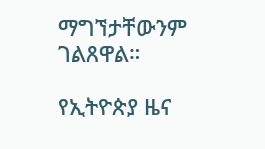ማግኘታቸውንም ገልጸዋል።

የኢትዮጵያ ዜና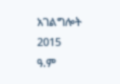አገልግሎት
2015
ዓ.ም